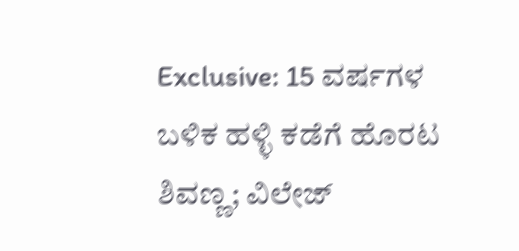Exclusive: 15 ವರ್ಷಗಳ ಬಳಿಕ ಹಳ್ಳಿ ಕಡೆಗೆ ಹೊರಟ ಶಿವಣ್ಣ; ವಿಲೇಜ್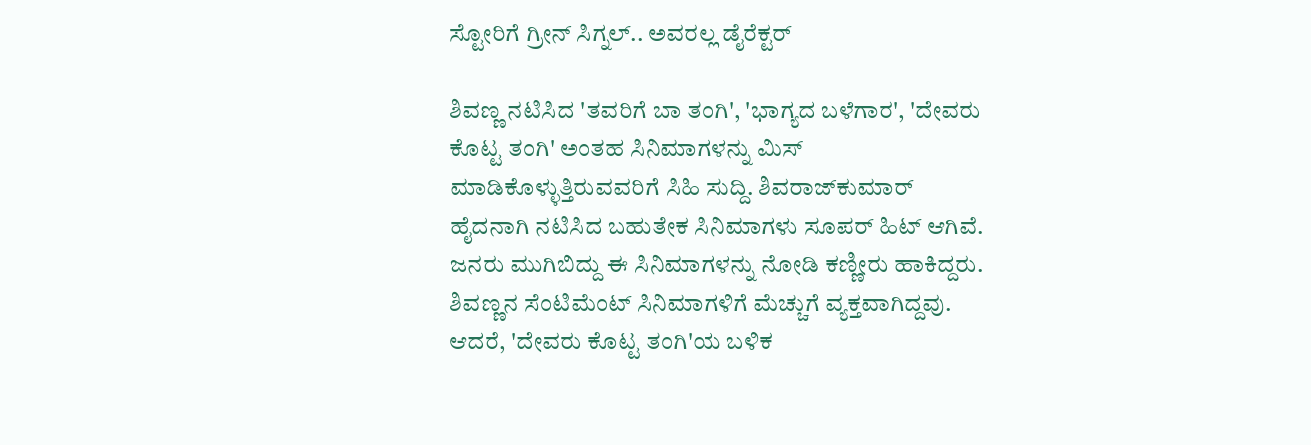ಸ್ಟೋರಿಗೆ ಗ್ರೀನ್ ಸಿಗ್ನಲ್.. ಅವರಲ್ಲ ಡೈರೆಕ್ಟರ್

ಶಿವಣ್ಣ ನಟಿಸಿದ 'ತವರಿಗೆ ಬಾ ತಂಗಿ', 'ಭಾಗ್ಯದ ಬಳೆಗಾರ', 'ದೇವರು ಕೊಟ್ಟ ತಂಗಿ' ಅಂತಹ ಸಿನಿಮಾಗಳನ್ನು ಮಿಸ್ ಮಾಡಿಕೊಳ್ಳುತ್ತಿರುವವರಿಗೆ ಸಿಹಿ ಸುದ್ದಿ. ಶಿವರಾಜ್‌ಕುಮಾರ್ ಹೈದನಾಗಿ ನಟಿಸಿದ ಬಹುತೇಕ ಸಿನಿಮಾಗಳು ಸೂಪರ್‌ ಹಿಟ್ ಆಗಿವೆ. ಜನರು ಮುಗಿಬಿದ್ದು ಈ ಸಿನಿಮಾಗಳನ್ನು ನೋಡಿ ಕಣ್ಣೀರು ಹಾಕಿದ್ದರು. ಶಿವಣ್ಣನ ಸೆಂಟಿಮೆಂಟ್‌ ಸಿನಿಮಾಗಳಿಗೆ ಮೆಚ್ಚುಗೆ ವ್ಯಕ್ತವಾಗಿದ್ದವು. ಆದರೆ, 'ದೇವರು ಕೊಟ್ಟ ತಂಗಿ'ಯ ಬಳಿಕ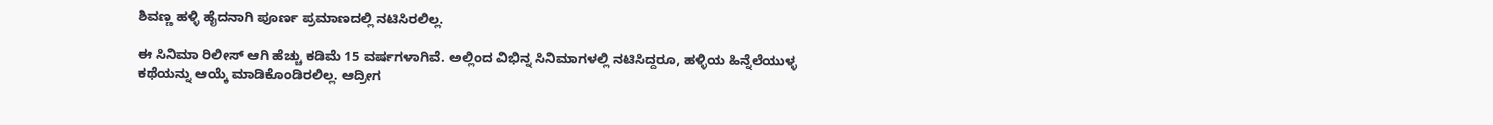ಶಿವಣ್ಣ ಹಳ್ಳಿ ಹೈದನಾಗಿ ಪೂರ್ಣ ಪ್ರಮಾಣದಲ್ಲಿ ನಟಿಸಿರಲಿಲ್ಲ.

ಈ ಸಿನಿಮಾ ರಿಲೀಸ್‌ ಆಗಿ ಹೆಚ್ಚು ಕಡಿಮೆ 15 ವರ್ಷಗಳಾಗಿವೆ. ಅಲ್ಲಿಂದ ವಿಭಿನ್ನ ಸಿನಿಮಾಗಳಲ್ಲಿ ನಟಿಸಿದ್ದರೂ, ಹಳ್ಳಿಯ ಹಿನ್ನೆಲೆಯುಳ್ಳ ಕಥೆಯನ್ನು ಆಯ್ಕೆ ಮಾಡಿಕೊಂಡಿರಲಿಲ್ಲ. ಆದ್ರೀಗ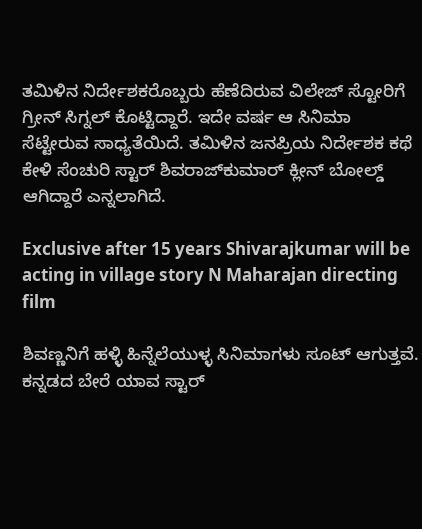ತಮಿಳಿನ ನಿರ್ದೇಶಕರೊಬ್ಬರು ಹೆಣೆದಿರುವ ವಿಲೇಜ್ ಸ್ಟೋರಿಗೆ ಗ್ರೀನ್ ಸಿಗ್ನಲ್ ಕೊಟ್ಟಿದ್ದಾರೆ. ಇದೇ ವರ್ಷ ಆ ಸಿನಿಮಾ ಸೆಟ್ಟೇರುವ ಸಾಧ್ಯತೆಯಿದೆ. ತಮಿಳಿನ ಜನಪ್ರಿಯ ನಿರ್ದೇಶಕ ಕಥೆ ಕೇಳಿ ಸೆಂಚುರಿ ಸ್ಟಾರ್ ಶಿವರಾಜ್‌ಕುಮಾರ್ ಕ್ಲೀನ್ ಬೋಲ್ಡ್ ಆಗಿದ್ದಾರೆ ಎನ್ನಲಾಗಿದೆ.

Exclusive after 15 years Shivarajkumar will be acting in village story N Maharajan directing film

ಶಿವಣ್ಣನಿಗೆ ಹಳ್ಳಿ ಹಿನ್ನೆಲೆಯುಳ್ಳ ಸಿನಿಮಾಗಳು ಸೂಟ್ ಆಗುತ್ತವೆ. ಕನ್ನಡದ ಬೇರೆ ಯಾವ ಸ್ಟಾರ್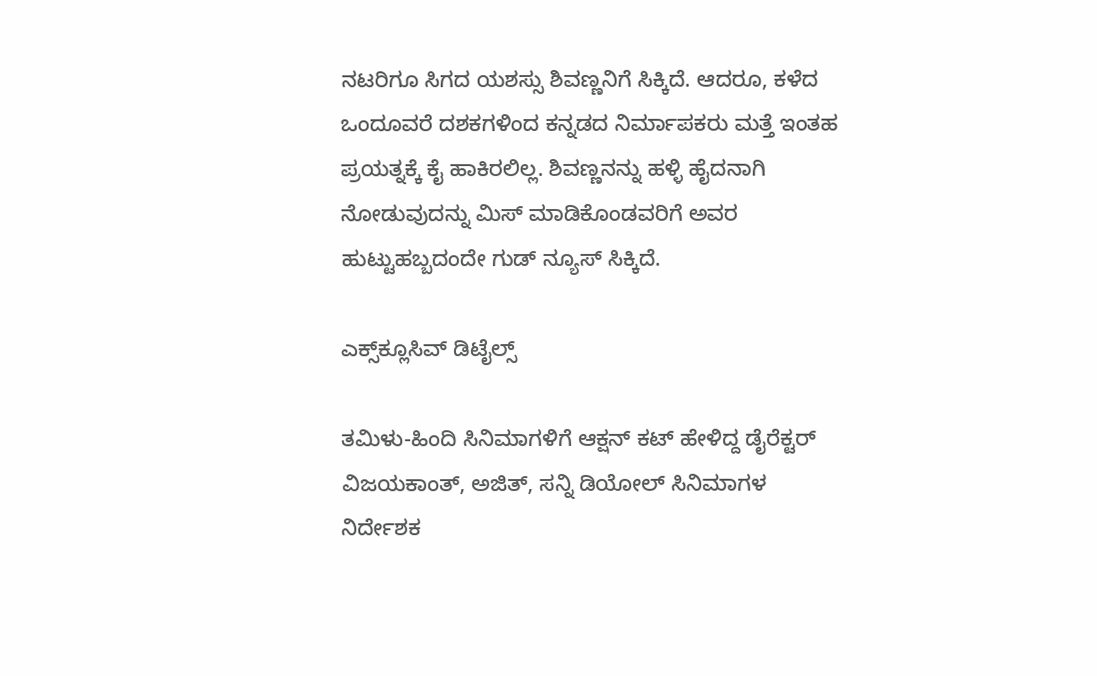ನಟರಿಗೂ ಸಿಗದ ಯಶಸ್ಸು ಶಿವಣ್ಣನಿಗೆ ಸಿಕ್ಕಿದೆ. ಆದರೂ, ಕಳೆದ ಒಂದೂವರೆ ದಶಕಗಳಿಂದ ಕನ್ನಡದ ನಿರ್ಮಾಪಕರು ಮತ್ತೆ ಇಂತಹ ಪ್ರಯತ್ನಕ್ಕೆ ಕೈ ಹಾಕಿರಲಿಲ್ಲ. ಶಿವಣ್ಣನನ್ನು ಹಳ್ಳಿ ಹೈದನಾಗಿ ನೋಡುವುದನ್ನು ಮಿಸ್ ಮಾಡಿಕೊಂಡವರಿಗೆ ಅವರ ಹುಟ್ಟುಹಬ್ಬದಂದೇ ಗುಡ್ ನ್ಯೂಸ್ ಸಿಕ್ಕಿದೆ.

ಎಕ್ಸ್‌ಕ್ಲೂಸಿವ್ ಡಿಟೈಲ್ಸ್

ತಮಿಳು-ಹಿಂದಿ ಸಿನಿಮಾಗಳಿಗೆ ಆಕ್ಷನ್ ಕಟ್ ಹೇಳಿದ್ದ ಡೈರೆಕ್ಟರ್
ವಿಜಯಕಾಂತ್, ಅಜಿತ್, ಸನ್ನಿ ಡಿಯೋಲ್ ಸಿನಿಮಾಗಳ ನಿರ್ದೇಶಕ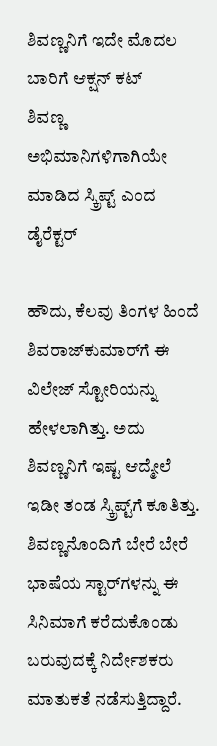ಶಿವಣ್ಣನಿಗೆ ಇದೇ ಮೊದಲ ಬಾರಿಗೆ ಆಕ್ಷನ್ ಕಟ್
ಶಿವಣ್ಣ ಅಭಿಮಾನಿಗಳಿಗಾಗಿಯೇ ಮಾಡಿದ ಸ್ಕ್ರಿಪ್ಟ್ ಎಂದ ಡೈರೆಕ್ಟರ್

ಹೌದು, ಕೆಲವು ತಿಂಗಳ ಹಿಂದೆ ಶಿವರಾಜ್‌ಕುಮಾರ್‌ಗೆ ಈ ವಿಲೇಜ್ ಸ್ಟೋರಿಯನ್ನು ಹೇಳಲಾಗಿತ್ತು. ಅದು ಶಿವಣ್ಣನಿಗೆ ಇಷ್ಟ ಆದ್ಮೇಲೆ ಇಡೀ ತಂಡ ಸ್ಕ್ರಿಪ್ಟ್‌ಗೆ ಕೂತಿತ್ತು. ಶಿವಣ್ಣನೊಂದಿಗೆ ಬೇರೆ ಬೇರೆ ಭಾಷೆಯ ಸ್ಟಾರ್‌ಗಳನ್ನು ಈ ಸಿನಿಮಾಗೆ ಕರೆದುಕೊಂಡು ಬರುವುದಕ್ಕೆ ನಿರ್ದೇಶಕರು ಮಾತುಕತೆ ನಡೆಸುತ್ತಿದ್ದಾರೆ.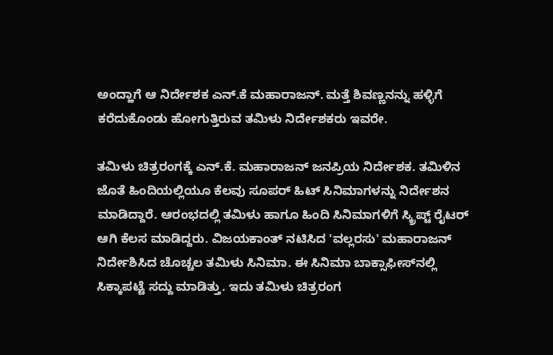ಅಂದ್ಹಾಗೆ ಆ ನಿರ್ದೇಶಕ ಎನ್‌.ಕೆ ಮಹಾರಾಜನ್. ಮತ್ತೆ ಶಿವಣ್ಣನನ್ನು ಹಳ್ಳಿಗೆ ಕರೆದುಕೊಂಡು ಹೋಗುತ್ತಿರುವ ತಮಿಳು ನಿರ್ದೇಶಕರು ಇವರೇ.

ತಮಿಳು ಚಿತ್ರರಂಗಕ್ಕೆ ಎನ್‌.ಕೆ. ಮಹಾರಾಜನ್ ಜನಪ್ರಿಯ ನಿರ್ದೇಶಕ. ತಮಿಳಿನ ಜೊತೆ ಹಿಂದಿಯಲ್ಲಿಯೂ ಕೆಲವು ಸೂಪರ್ ಹಿಟ್ ಸಿನಿಮಾಗಳನ್ನು ನಿರ್ದೇಶನ ಮಾಡಿದ್ದಾರೆ. ಆರಂಭದಲ್ಲಿ ತಮಿಳು ಹಾಗೂ ಹಿಂದಿ ಸಿನಿಮಾಗಳಿಗೆ ಸ್ಕ್ರಿಪ್ಟ್ ರೈಟರ್ ಆಗಿ ಕೆಲಸ ಮಾಡಿದ್ದರು. ವಿಜಯಕಾಂತ್ ನಟಿಸಿದ 'ವಲ್ಲರಸು' ಮಹಾರಾಜನ್ ನಿರ್ದೇಶಿಸಿದ ಚೊಚ್ಚಲ ತಮಿಳು ಸಿನಿಮಾ. ಈ ಸಿನಿಮಾ ಬಾಕ್ಸಾಫೀಸ್‌ನಲ್ಲಿ ಸಿಕ್ಕಾಪಟ್ಟೆ ಸದ್ದು ಮಾಡಿತ್ತು. ಇದು ತಮಿಳು ಚಿತ್ರರಂಗ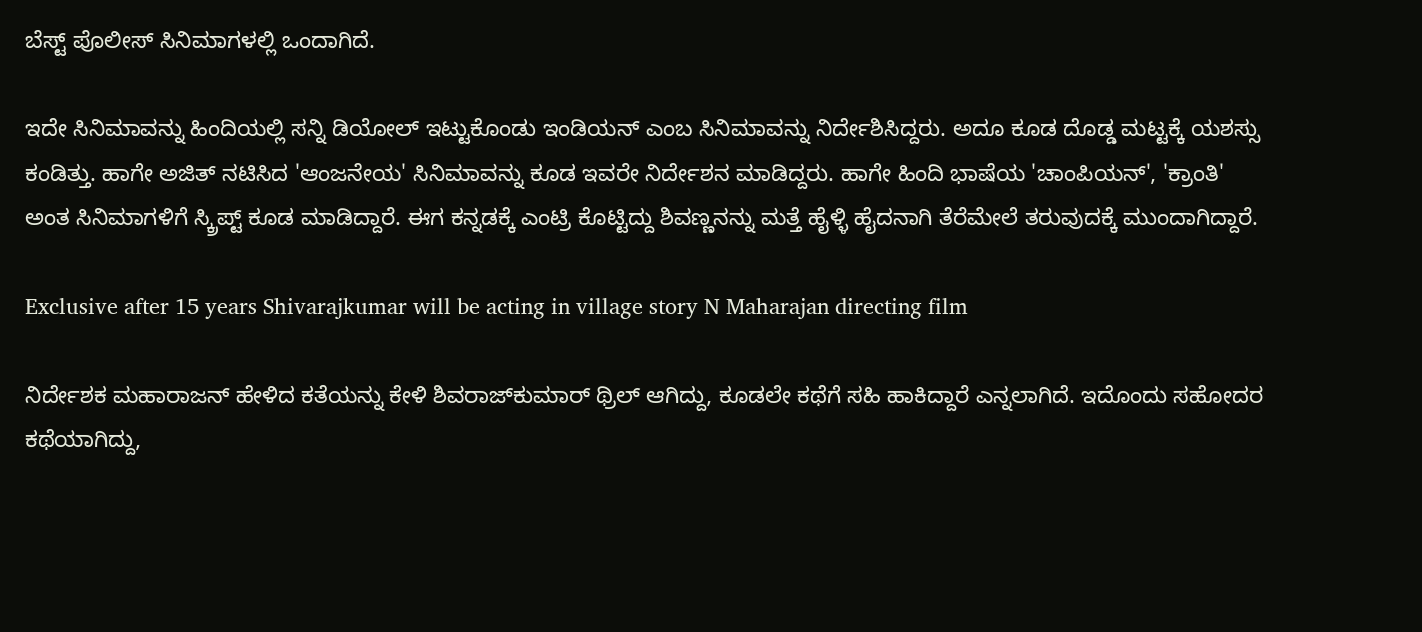ಬೆಸ್ಟ್ ಪೊಲೀಸ್ ಸಿನಿಮಾಗಳಲ್ಲಿ ಒಂದಾಗಿದೆ.

ಇದೇ ಸಿನಿಮಾವನ್ನು ಹಿಂದಿಯಲ್ಲಿ ಸನ್ನಿ ಡಿಯೋಲ್ ಇಟ್ಟುಕೊಂಡು ಇಂಡಿಯನ್ ಎಂಬ ಸಿನಿಮಾವನ್ನು ನಿರ್ದೇಶಿಸಿದ್ದರು. ಅದೂ ಕೂಡ ದೊಡ್ಡ ಮಟ್ಟಕ್ಕೆ ಯಶಸ್ಸು ಕಂಡಿತ್ತು. ಹಾಗೇ ಅಜಿತ್ ನಟಿಸಿದ 'ಆಂಜನೇಯ' ಸಿನಿಮಾವನ್ನು ಕೂಡ ಇವರೇ ನಿರ್ದೇಶನ ಮಾಡಿದ್ದರು. ಹಾಗೇ ಹಿಂದಿ ಭಾಷೆಯ 'ಚಾಂಪಿಯನ್', 'ಕ್ರಾಂತಿ' ಅಂತ ಸಿನಿಮಾಗಳಿಗೆ ಸ್ಕ್ರಿಪ್ಟ್ ಕೂಡ ಮಾಡಿದ್ದಾರೆ. ಈಗ ಕನ್ನಡಕ್ಕೆ ಎಂಟ್ರಿ ಕೊಟ್ಟಿದ್ದು ಶಿವಣ್ಣನನ್ನು ಮತ್ತೆ ಹೈಳ್ಳಿ ಹೈದನಾಗಿ ತೆರೆಮೇಲೆ ತರುವುದಕ್ಕೆ ಮುಂದಾಗಿದ್ದಾರೆ.

Exclusive after 15 years Shivarajkumar will be acting in village story N Maharajan directing film

ನಿರ್ದೇಶಕ ಮಹಾರಾಜನ್ ಹೇಳಿದ ಕತೆಯನ್ನು ಕೇಳಿ ಶಿವರಾಜ್‌ಕುಮಾರ್ ಥ್ರಿಲ್ ಆಗಿದ್ದು, ಕೂಡಲೇ ಕಥೆಗೆ ಸಹಿ ಹಾಕಿದ್ದಾರೆ ಎನ್ನಲಾಗಿದೆ. ಇದೊಂದು ಸಹೋದರ ಕಥೆಯಾಗಿದ್ದು,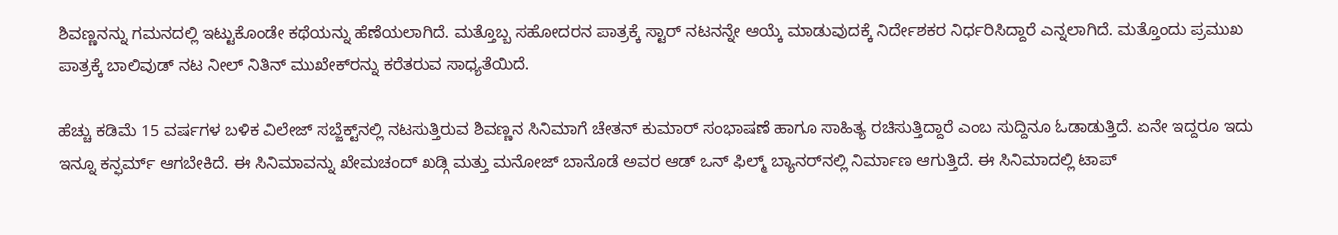ಶಿವಣ್ಣನನ್ನು ಗಮನದಲ್ಲಿ ಇಟ್ಟುಕೊಂಡೇ ಕಥೆಯನ್ನು ಹೆಣೆಯಲಾಗಿದೆ. ಮತ್ತೊಬ್ಬ ಸಹೋದರನ ಪಾತ್ರಕ್ಕೆ ಸ್ಟಾರ್‌ ನಟನನ್ನೇ ಆಯ್ಕೆ ಮಾಡುವುದಕ್ಕೆ ನಿರ್ದೇಶಕರ ನಿರ್ಧರಿಸಿದ್ದಾರೆ ಎನ್ನಲಾಗಿದೆ. ಮತ್ತೊಂದು ಪ್ರಮುಖ ಪಾತ್ರಕ್ಕೆ ಬಾಲಿವುಡ್ ನಟ ನೀಲ್ ನಿತಿನ್ ಮುಖೇಕ್‌ರನ್ನು ಕರೆತರುವ ಸಾಧ್ಯತೆಯಿದೆ.

ಹೆಚ್ಚು ಕಡಿಮೆ 15 ವರ್ಷಗಳ ಬಳಿಕ ವಿಲೇಜ್ ಸಬ್ಜೆಕ್ಟ್‌ನಲ್ಲಿ ನಟಸುತ್ತಿರುವ ಶಿವಣ್ಣನ ಸಿನಿಮಾಗೆ ಚೇತನ್ ಕುಮಾರ್ ಸಂಭಾಷಣೆ ಹಾಗೂ ಸಾಹಿತ್ಯ ರಚಿಸುತ್ತಿದ್ದಾರೆ ಎಂಬ ಸುದ್ದಿನೂ ಓಡಾಡುತ್ತಿದೆ. ಏನೇ ಇದ್ದರೂ ಇದು ಇನ್ನೂ ಕನ್ಫರ್ಮ್ ಆಗಬೇಕಿದೆ. ಈ ಸಿನಿಮಾವನ್ನು ಖೇಮಚಂದ್ ಖಡ್ಗಿ ಮತ್ತು ಮನೋಜ್ ಬಾನೊಡೆ ಅವರ ಆಡ್‌ ಒನ್ ಫಿಲ್ಮ್ ಬ್ಯಾನರ್‌ನಲ್ಲಿ ನಿರ್ಮಾಣ ಆಗುತ್ತಿದೆ. ಈ ಸಿನಿಮಾದಲ್ಲಿ ಟಾಪ್‌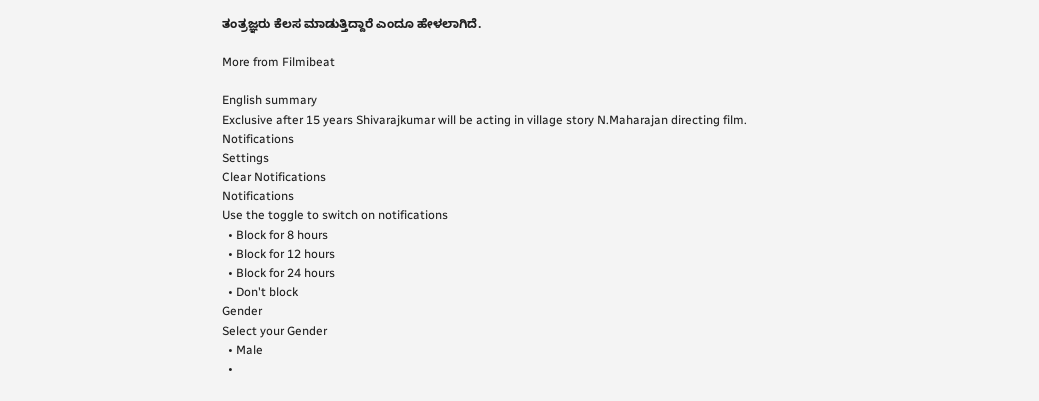ತಂತ್ರಜ್ಞರು ಕೆಲಸ ಮಾಡುತ್ತಿದ್ದಾರೆ ಎಂದೂ ಹೇಳಲಾಗಿದೆ.

More from Filmibeat

English summary
Exclusive after 15 years Shivarajkumar will be acting in village story N.Maharajan directing film.
Notifications
Settings
Clear Notifications
Notifications
Use the toggle to switch on notifications
  • Block for 8 hours
  • Block for 12 hours
  • Block for 24 hours
  • Don't block
Gender
Select your Gender
  • Male
  •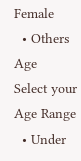Female
  • Others
Age
Select your Age Range
  • Under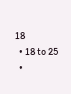18
  • 18 to 25
  •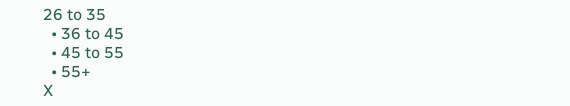26 to 35
  • 36 to 45
  • 45 to 55
  • 55+
X